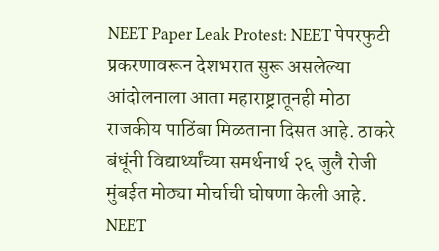NEET Paper Leak Protest: NEET पेपरफुटी प्रकरणावरून देशभरात सुरू असलेल्या आंदोलनाला आता महाराष्ट्रातूनही मोठा राजकीय पाठिंबा मिळताना दिसत आहे. ठाकरे बंधूंनी विद्यार्थ्यांच्या समर्थनार्थ २६ जुलै रोजी मुंबईत मोठ्या मोर्चाची घोषणा केली आहे.
NEET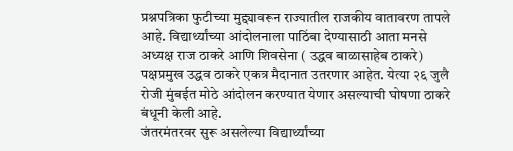प्रश्नपत्रिका फुटीच्या मुद्द्यावरून राज्यातील राजकीय वातावरण तापले आहे. विद्यार्थ्यांच्या आंदोलनाला पाठिंबा देण्यासाठी आता मनसे अध्यक्ष राज ठाकरे आणि शिवसेना ( उद्धव बाळासाहेब ठाकरे) पक्षप्रमुख उद्धव ठाकरे एकत्र मैदानात उतरणार आहेत. येत्या २६ जुलै रोजी मुंबईत मोठे आंदोलन करण्यात येणार असल्याची घोषणा ठाकरे बंधूनी केली आहे.
जंतरमंतरवर सुरू असलेल्या विद्यार्थ्यांच्या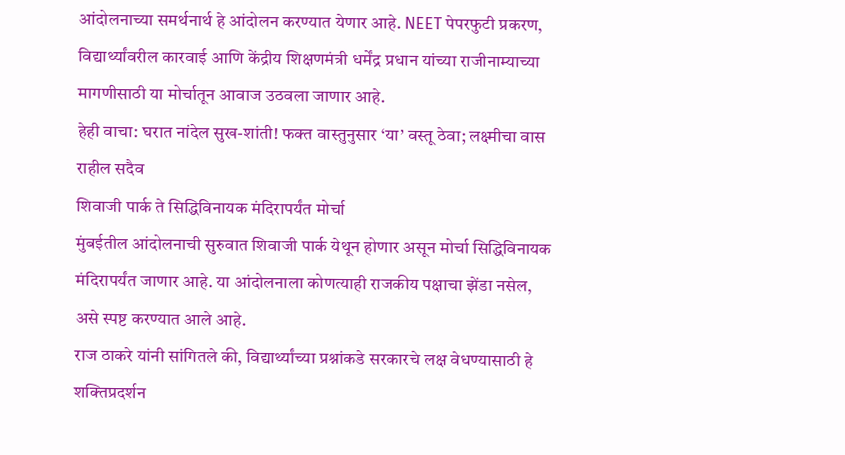आंदोलनाच्या समर्थनार्थ हे आंदोलन करण्यात येणार आहे. NEET पेपरफुटी प्रकरण, विद्यार्थ्यांवरील कारवाई आणि केंद्रीय शिक्षणमंत्री धर्मेंद्र प्रधान यांच्या राजीनाम्याच्या मागणीसाठी या मोर्चातून आवाज उठवला जाणार आहे.
हेही वाचा: घरात नांदेल सुख-शांती! फक्त वास्तुनुसार ‘या’ वस्तू ठेवा; लक्ष्मीचा वास राहील सदैव
शिवाजी पार्क ते सिद्धिविनायक मंदिरापर्यंत मोर्चा
मुंबईतील आंदोलनाची सुरुवात शिवाजी पार्क येथून होणार असून मोर्चा सिद्धिविनायक मंदिरापर्यंत जाणार आहे. या आंदोलनाला कोणत्याही राजकीय पक्षाचा झेंडा नसेल, असे स्पष्ट करण्यात आले आहे.
राज ठाकरे यांनी सांगितले की, विद्यार्थ्यांच्या प्रश्नांकडे सरकारचे लक्ष वेधण्यासाठी हे शक्तिप्रदर्शन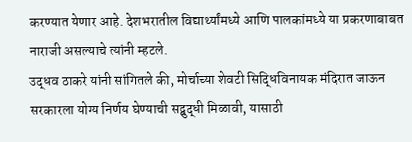करण्यात येणार आहे. देशभरातील विद्यार्थ्यांमध्ये आणि पालकांमध्ये या प्रकरणाबाबत नाराजी असल्याचे त्यांनी म्हटले.
उद्धव ठाकरे यांनी सांगितले की, मोर्चाच्या शेवटी सिद्धिविनायक मंदिरात जाऊन सरकारला योग्य निर्णय घेण्याची सद्बुद्धी मिळावी, यासाठी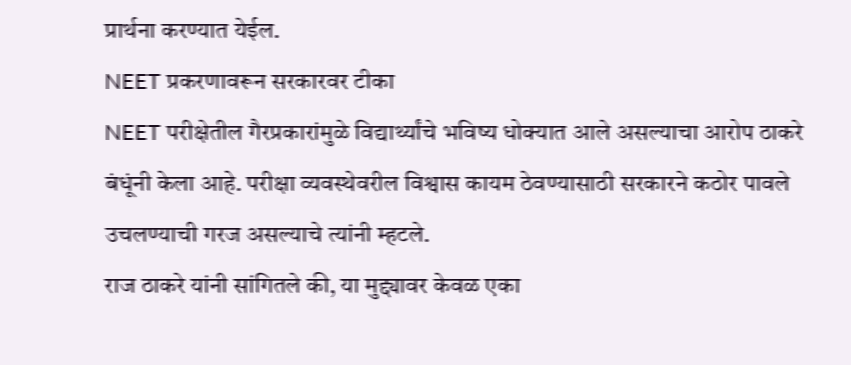प्रार्थना करण्यात येईल.
NEET प्रकरणावरून सरकारवर टीका
NEET परीक्षेतील गैरप्रकारांमुळे विद्यार्थ्यांचे भविष्य धोक्यात आले असल्याचा आरोप ठाकरे बंधूंनी केला आहे. परीक्षा व्यवस्थेवरील विश्वास कायम ठेवण्यासाठी सरकारने कठोर पावले उचलण्याची गरज असल्याचे त्यांनी म्हटले.
राज ठाकरे यांनी सांगितले की, या मुद्द्यावर केवळ एका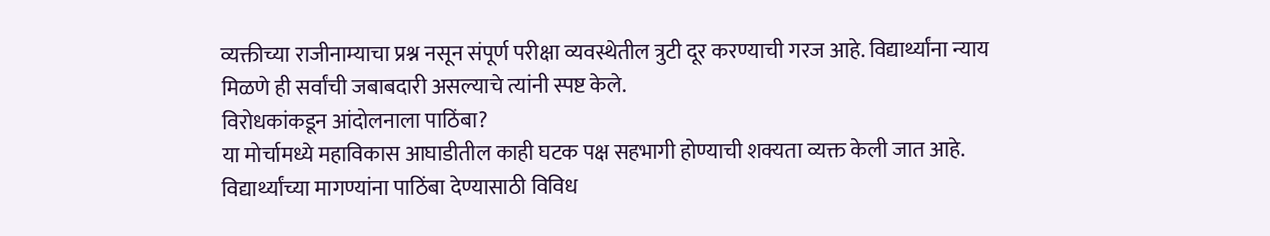व्यक्तीच्या राजीनाम्याचा प्रश्न नसून संपूर्ण परीक्षा व्यवस्थेतील त्रुटी दूर करण्याची गरज आहे. विद्यार्थ्यांना न्याय मिळणे ही सर्वांची जबाबदारी असल्याचे त्यांनी स्पष्ट केले.
विरोधकांकडून आंदोलनाला पाठिंबा?
या मोर्चामध्ये महाविकास आघाडीतील काही घटक पक्ष सहभागी होण्याची शक्यता व्यक्त केली जात आहे. विद्यार्थ्यांच्या मागण्यांना पाठिंबा देण्यासाठी विविध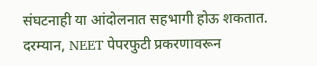संघटनाही या आंदोलनात सहभागी होऊ शकतात.
दरम्यान, NEET पेपरफुटी प्रकरणावरून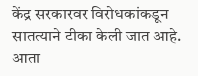केंद्र सरकारवर विरोधकांकडून सातत्याने टीका केली जात आहे. आता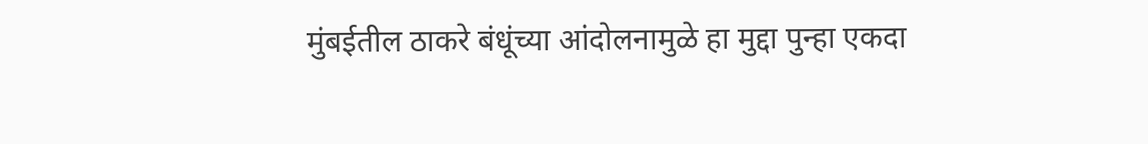मुंबईतील ठाकरे बंधूंच्या आंदोलनामुळे हा मुद्दा पुन्हा एकदा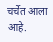चर्चेत आला आहे.